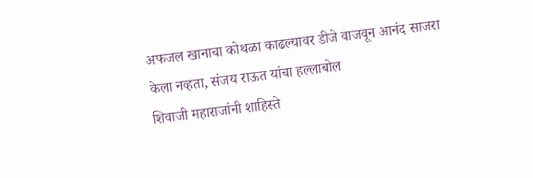अफजल खानाचा कोथळा काढल्यावर डीजे वाजवून आनंद साजरा केला नव्हता, संजय राऊत यांचा हल्लाबोल
शिवाजी महाराजांनी शाहिस्ते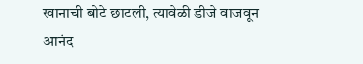खानाची बोटे छाटली, त्यावेळी डीजे वाजवून आनंद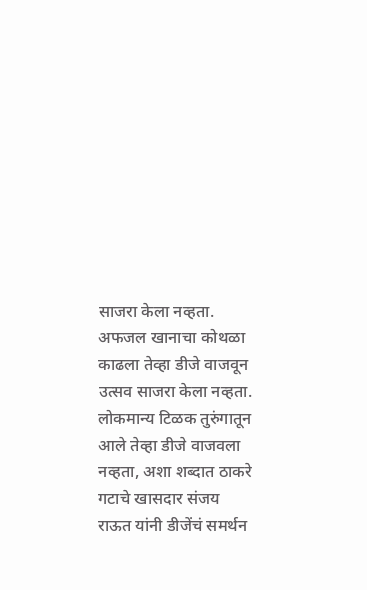साजरा केला नव्हता. अफजल खानाचा कोथळा काढला तेव्हा डीजे वाजवून उत्सव साजरा केला नव्हता. लोकमान्य टिळक तुरुंगातून आले तेव्हा डीजे वाजवला नव्हता, अशा शब्दात ठाकरे गटाचे खासदार संजय राऊत यांनी डीजेंचं समर्थन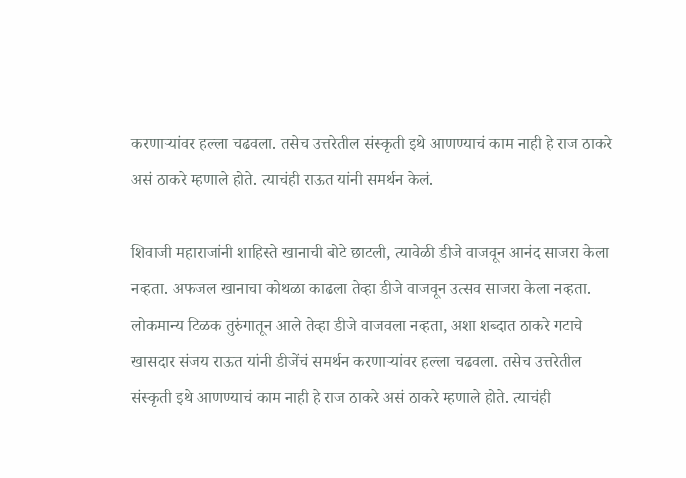करणाऱ्यांवर हल्ला चढवला. तसेच उत्तरेतील संस्कृती इथे आणण्याचं काम नाही हे राज ठाकरे असं ठाकरे म्हणाले होते. त्याचंही राऊत यांनी समर्थन केलं.

शिवाजी महाराजांनी शाहिस्ते खानाची बोटे छाटली, त्यावेळी डीजे वाजवून आनंद साजरा केला नव्हता. अफजल खानाचा कोथळा काढला तेव्हा डीजे वाजवून उत्सव साजरा केला नव्हता. लोकमान्य टिळक तुरुंगातून आले तेव्हा डीजे वाजवला नव्हता, अशा शब्दात ठाकरे गटाचे खासदार संजय राऊत यांनी डीजेंचं समर्थन करणाऱ्यांवर हल्ला चढवला. तसेच उत्तरेतील संस्कृती इथे आणण्याचं काम नाही हे राज ठाकरे असं ठाकरे म्हणाले होते. त्याचंही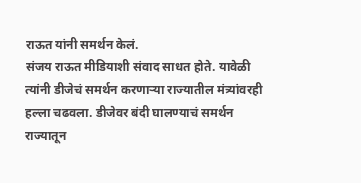राऊत यांनी समर्थन केलं.
संजय राऊत मीडियाशी संवाद साधत होते. यावेळी त्यांनी डीजेचं समर्थन करणाऱ्या राज्यातील मंत्र्यांवरही हल्ला चढवला. डीजेवर बंदी घालण्याचं समर्थन राज्यातून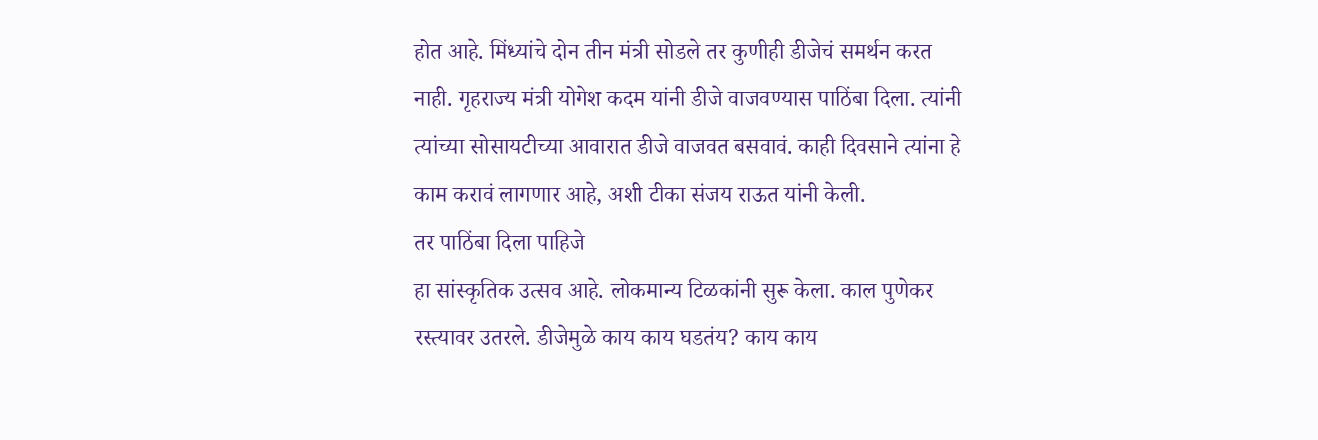होत आहे. मिंध्यांचे दोन तीन मंत्री सोडले तर कुणीही डीजेचं समर्थन करत नाही. गृहराज्य मंत्री योगेश कदम यांनी डीजे वाजवण्यास पाठिंबा दिला. त्यांनी त्यांच्या सोसायटीच्या आवारात डीजे वाजवत बसवावं. काही दिवसाने त्यांना हे काम करावं लागणार आहे, अशी टीका संजय राऊत यांनी केली.
तर पाठिंबा दिला पाहिजे
हा सांस्कृतिक उत्सव आहे. लोकमान्य टिळकांनी सुरू केला. काल पुणेकर रस्त्यावर उतरले. डीजेमुळे काय काय घडतंय? काय काय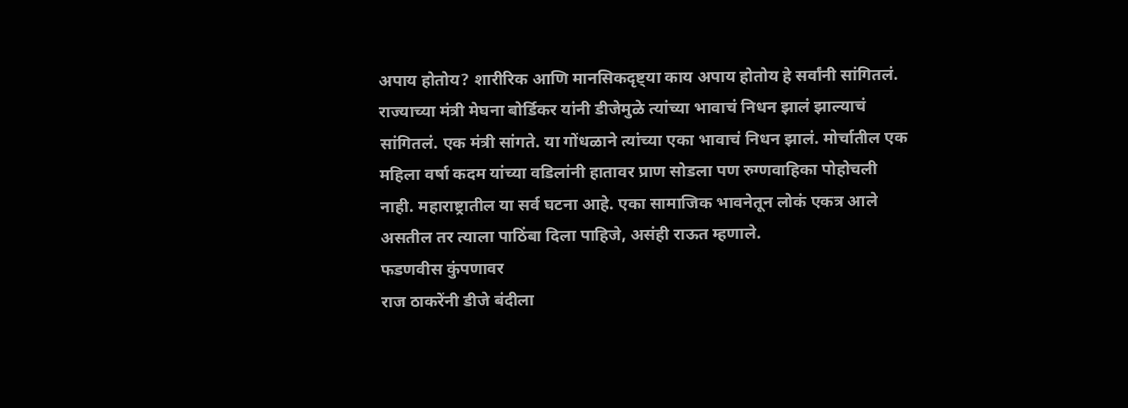अपाय होतोय? शारीरिक आणि मानसिकदृष्ट्या काय अपाय होतोय हे सर्वांनी सांगितलं. राज्याच्या मंत्री मेघना बोर्डिकर यांनी डीजेमुळे त्यांच्या भावाचं निधन झालं झाल्याचं सांगितलं. एक मंत्री सांगते. या गोंधळाने त्यांच्या एका भावाचं निधन झालं. मोर्चातील एक महिला वर्षा कदम यांच्या वडिलांनी हातावर प्राण सोडला पण रुग्णवाहिका पोहोचली नाही. महाराष्ट्रातील या सर्व घटना आहे. एका सामाजिक भावनेतून लोकं एकत्र आले असतील तर त्याला पाठिंबा दिला पाहिजे, असंही राऊत म्हणाले.
फडणवीस कुंपणावर
राज ठाकरेंनी डीजे बंदीला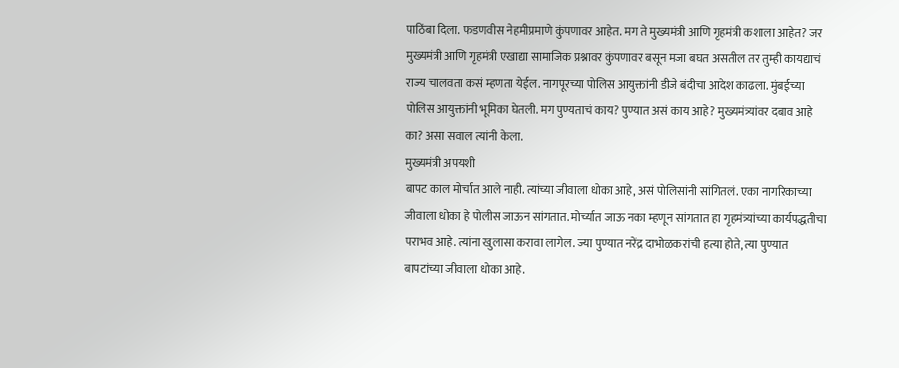पाठिंबा दिला. फडणवीस नेहमीप्रमाणे कुंपणावर आहेत. मग ते मुख्यमंत्री आणि गृहमंत्री कशाला आहेत? जर मुख्यमंत्री आणि गृहमंत्री एखाद्या सामाजिक प्रश्नावर कुंपणावर बसून मजा बघत असतील तर तुम्ही कायद्याचं राज्य चालवता कसं म्हणता येईल. नागपूरच्या पोलिस आयुक्तांनी डीजे बंदीचा आदेश काढला. मुंबईच्या पोलिस आयुक्तांनी भूमिका घेतली. मग पुण्यताचं काय? पुण्यात असं काय आहे? मुख्यमंत्र्यांवर दबाव आहे का? असा सवाल त्यांनी केला.
मुख्यमंत्री अपयशी
बापट काल मोर्चात आले नाही. त्यांच्या जीवाला धोका आहे, असं पोलिसांनी सांगितलं. एका नागरिकाच्या जीवाला धोका हे पोलीस जाऊन सांगतात. मोर्च्यात जाऊ नका म्हणून सांगतात हा गृहमंत्र्यांच्या कार्यपद्धतीचा पराभव आहे. त्यांना खुलासा करावा लागेल. ज्या पुण्यात नरेंद्र दाभोळकरांची हत्या होते, त्या पुण्यात बापटांच्या जीवाला धोका आहे.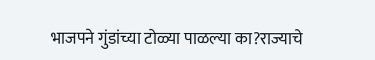भाजपने गुंडांच्या टोळ्या पाळल्या का?राज्याचे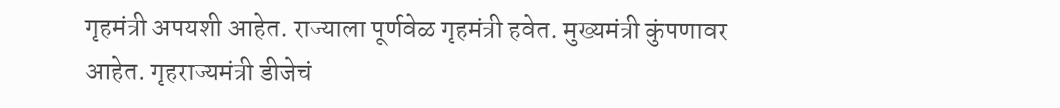गृहमंत्री अपयशी आहेत. राज्याला पूर्णवेळ गृहमंत्री हवेत. मुख्यमंत्री कुंपणावर आहेत. गृहराज्यमंत्री डीजेचं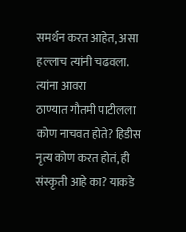समर्थन करत आहेत, असा हल्लाच त्यांनी चढवला.
त्यांना आवरा
ठाण्यात गौतमी पाटीलला कोण नाचवत होते? हिडीस नृत्य कोण करत होतं, ही संस्कृती आहे का? याकडे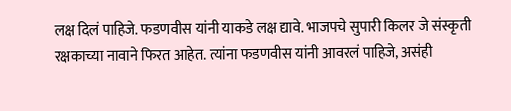लक्ष दिलं पाहिजे. फडणवीस यांनी याकडे लक्ष द्यावे. भाजपचे सुपारी किलर जे संस्कृती रक्षकाच्या नावाने फिरत आहेत. त्यांना फडणवीस यांनी आवरलं पाहिजे, असंही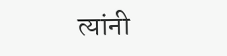त्यांनी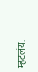म्हटलंय.